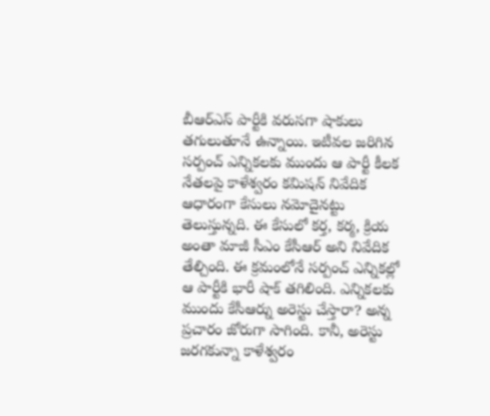బీఆర్ఎస్ పార్టీకి వరుసగా షాకులు తగులుతూనే ఉన్నాయి. ఇటీవల జరిగిన సర్పంచ్ ఎన్నికలకు ముందు ఆ పార్టీ కీలక నేతలపై కాళేశ్వరం కమిషన్ నివేదిక ఆధారంగా కేసులు నమోదైనట్టు తెలుస్తున్నది. ఈ కేసులో కర్త, కర్మ, క్రియ అంతా మాజీ సీఎం కేసీఆర్ అని నివేదిక తేల్చింది. ఈ క్రమంలోనే సర్పంచ్ ఎన్నికల్లో ఆ పార్టీకి భారీ షాక్ తగిలింది. ఎన్నికలకు ముందు కేసీఆర్ను అరెస్టు చేస్తారా? అన్న ప్రచారం జోరుగా సాగింది. కానీ, అరెస్టు జరగకున్నా కాళేశ్వరం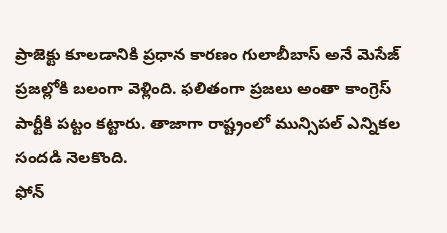ప్రాజెక్టు కూలడానికి ప్రధాన కారణం గులాబీబాస్ అనే మెసేజ్ ప్రజల్లోకి బలంగా వెళ్లింది. ఫలితంగా ప్రజలు అంతా కాంగ్రెస్ పార్టీకి పట్టం కట్టారు. తాజాగా రాష్ట్రంలో మున్సిపల్ ఎన్నికల సందడి నెలకొంది.
ఫోన్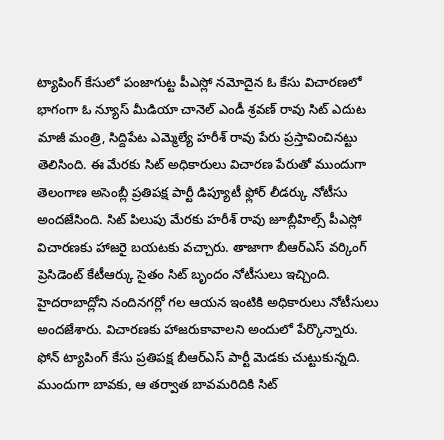ట్యాపింగ్ కేసులో పంజాగుట్ట పీఎస్లో నమోదైన ఓ కేసు విచారణలో భాగంగా ఓ న్యూస్ మీడియా చానెల్ ఎండీ శ్రవణ్ రావు సిట్ ఎదుట మాజీ మంత్రి, సిద్దిపేట ఎమ్మెల్యే హరీశ్ రావు పేరు ప్రస్తావించినట్టు తెలిసింది. ఈ మేరకు సిట్ అధికారులు విచారణ పేరుతో ముందుగా తెలంగాణ అసెంబ్లీ ప్రతిపక్ష పార్టీ డిప్యూటీ ఫ్లోర్ లీడర్కు నోటీసు అందజేసింది. సిట్ పిలుపు మేరకు హరీశ్ రావు జూబ్లీహిల్స్ పీఎస్లో విచారణకు హాజరై బయటకు వచ్చారు. తాజాగా బీఆర్ఎస్ వర్కింగ్ ప్రెసిడెంట్ కేటీఆర్కు సైతం సిట్ బృందం నోటీసులు ఇచ్చింది. హైదరాబాద్లోని నందినగర్లో గల ఆయన ఇంటికి అధికారులు నోటీసులు అందజేశారు. విచారణకు హాజరుకావాలని అందులో పేర్కొన్నారు.
ఫోన్ ట్యాపింగ్ కేసు ప్రతిపక్ష బీఆర్ఎస్ పార్టీ మెడకు చుట్టుకున్నది. ముందుగా బావకు, ఆ తర్వాత బావమరిదికి సిట్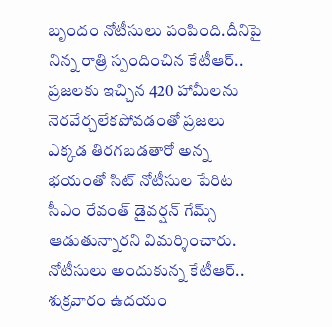బృందం నోటీసులు పంపింది.దీనిపై నిన్న రాత్రి స్పందించిన కేటీఆర్.. ప్రజలకు ఇచ్చిన 420 హామీలను నెరవేర్చలేకపోవడంతో ప్రజలు ఎక్కడ తిరగబడతారో అన్న భయంతో సిట్ నోటీసుల పేరిట సీఎం రేవంత్ డైవర్షన్ గేమ్స్ ఆడుతున్నారని విమర్శించారు. నోటీసులు అందుకున్న కేటీఆర్.. శుక్రవారం ఉదయం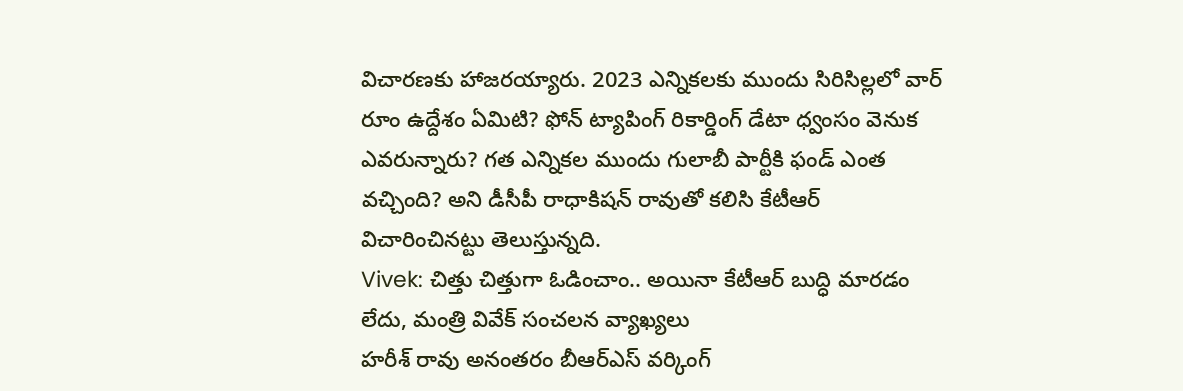విచారణకు హాజరయ్యారు. 2023 ఎన్నికలకు ముందు సిరిసిల్లలో వార్ రూం ఉద్దేశం ఏమిటి? ఫోన్ ట్యాపింగ్ రికార్డింగ్ డేటా ధ్వంసం వెనుక ఎవరున్నారు? గత ఎన్నికల ముందు గులాబీ పార్టీకి ఫండ్ ఎంత వచ్చింది? అని డీసీపీ రాధాకిషన్ రావుతో కలిసి కేటీఆర్ విచారించినట్టు తెలుస్తున్నది.
Vivek: చిత్తు చిత్తుగా ఓడించాం.. అయినా కేటీఆర్ బుద్ధి మారడం లేదు, మంత్రి వివేక్ సంచలన వ్యాఖ్యలు
హరీశ్ రావు అనంతరం బీఆర్ఎస్ వర్కింగ్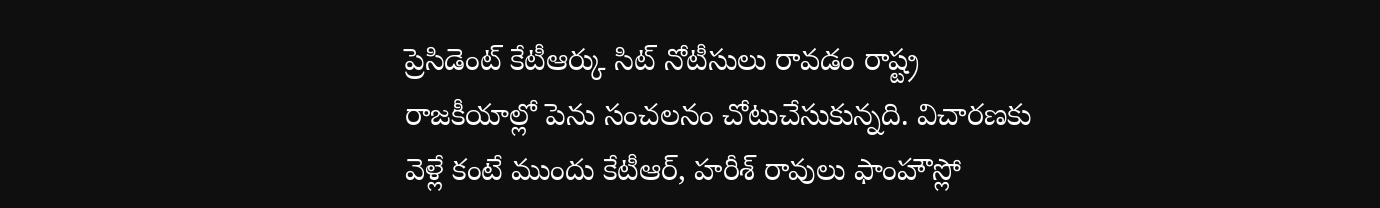ప్రెసిడెంట్ కేటీఆర్కు సిట్ నోటీసులు రావడం రాష్ట్ర రాజకీయాల్లో పెను సంచలనం చోటుచేసుకున్నది. విచారణకు వెళ్లే కంటే ముందు కేటీఆర్, హరీశ్ రావులు ఫాంహౌస్లో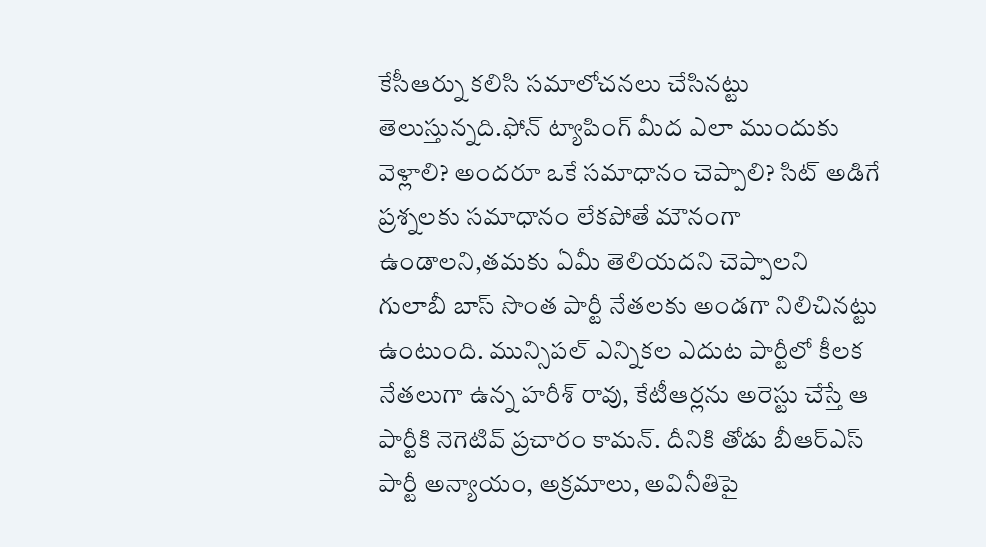కేసీఆర్ను కలిసి సమాలోచనలు చేసినట్టు తెలుస్తున్నది.ఫోన్ ట్యాపింగ్ మీద ఎలా ముందుకు వెళ్లాలి? అందరూ ఒకే సమాధానం చెప్పాలి? సిట్ అడిగే ప్రశ్నలకు సమాధానం లేకపోతే మౌనంగా ఉండాలని,తమకు ఏమీ తెలియదని చెప్పాలని గులాబీ బాస్ సొంత పార్టీ నేతలకు అండగా నిలిచినట్టు ఉంటుంది. మున్సిపల్ ఎన్నికల ఎదుట పార్టీలో కీలక నేతలుగా ఉన్న హరీశ్ రావు, కేటీఆర్లను అరెస్టు చేస్తే ఆ పార్టీకి నెగెటివ్ ప్రచారం కామన్. దీనికి తోడు బీఆర్ఎస్ పార్టీ అన్యాయం, అక్రమాలు, అవినీతిపై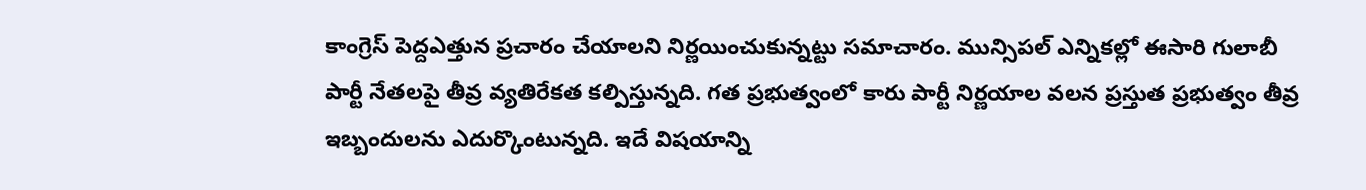కాంగ్రెస్ పెద్దఎత్తున ప్రచారం చేయాలని నిర్ణయించుకున్నట్టు సమాచారం. మున్సిపల్ ఎన్నికల్లో ఈసారి గులాబీ పార్టీ నేతలపై తీవ్ర వ్యతిరేకత కల్పిస్తున్నది. గత ప్రభుత్వంలో కారు పార్టీ నిర్ణయాల వలన ప్రస్తుత ప్రభుత్వం తీవ్ర ఇబ్బందులను ఎదుర్కొంటున్నది. ఇదే విషయాన్ని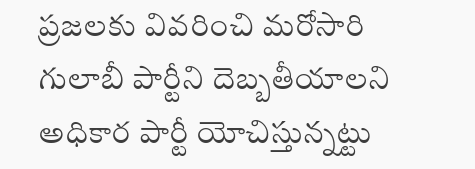ప్రజలకు వివరించి మరోసారి గులాబీ పార్టీని దెబ్బతీయాలని అధికార పార్టీ యోచిస్తున్నట్టు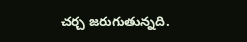చర్చ జరుగుతున్నది.